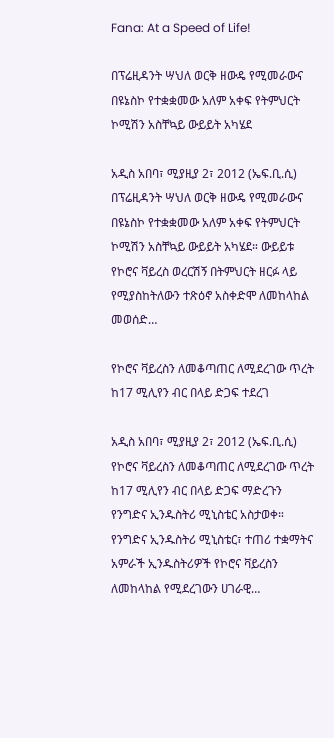Fana: At a Speed of Life!

በፕሬዚዳንት ሣህለ ወርቅ ዘውዴ የሚመራውና በዩኔስኮ የተቋቋመው አለም አቀፍ የትምህርት ኮሚሽን አስቸኳይ ውይይት አካሄደ

አዲስ አበባ፣ ሚያዚያ 2፣ 2012 (ኤፍ.ቢ.ሲ) በፕሬዚዳንት ሣህለ ወርቅ ዘውዴ የሚመራውና በዩኔስኮ የተቋቋመው አለም አቀፍ የትምህርት ኮሚሽን አስቸኳይ ውይይት አካሄደ። ውይይቱ የኮሮና ቫይረስ ወረርሽኝ በትምህርት ዘርፉ ላይ የሚያስከትለውን ተጽዕኖ አስቀድሞ ለመከላከል መወሰድ…

የኮሮና ቫይረስን ለመቆጣጠር ለሚደረገው ጥረት ከ17 ሚሊየን ብር በላይ ድጋፍ ተደረገ

አዲስ አበባ፣ ሚያዚያ 2፣ 2012 (ኤፍ.ቢ.ሲ) የኮሮና ቫይረስን ለመቆጣጠር ለሚደረገው ጥረት ከ17 ሚሊየን ብር በላይ ድጋፍ ማድረጉን የንግድና ኢንዱስትሪ ሚኒስቴር አስታወቀ። የንግድና ኢንዱስትሪ ሚኒስቴር፣ ተጠሪ ተቋማትና አምራች ኢንዱስትሪዎች የኮሮና ቫይረስን ለመከላከል የሚደረገውን ሀገራዊ…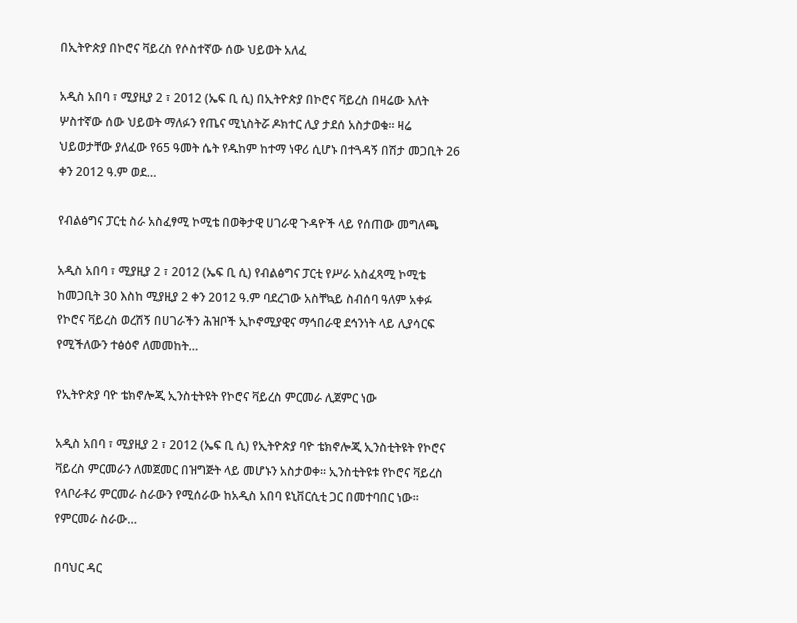በኢትዮጵያ በኮሮና ቫይረስ የሶስተኛው ሰው ህይወት አለፈ

አዲስ አበባ ፣ ሚያዚያ 2 ፣ 2012 (ኤፍ ቢ ሲ) በኢትዮጵያ በኮሮና ቫይረስ በዛሬው እለት ሦስተኛው ሰው ህይወት ማለፉን የጤና ሚኒስትሯ ዶክተር ሊያ ታደሰ አስታወቁ። ዛሬ ህይወታቸው ያለፈው የ65 ዓመት ሴት የዱከም ከተማ ነዋሪ ሲሆኑ በተጓዳኝ በሽታ መጋቢት 26 ቀን 2012 ዓ.ም ወደ…

የብልፅግና ፓርቲ ስራ አስፈፃሚ ኮሚቴ በወቅታዊ ሀገራዊ ጉዳዮች ላይ የሰጠው መግለጫ

አዲስ አበባ ፣ ሚያዚያ 2 ፣ 2012 (ኤፍ ቢ ሲ) የብልፅግና ፓርቲ የሥራ አስፈጻሚ ኮሚቴ ከመጋቢት 30 እስከ ሚያዚያ 2 ቀን 2012 ዓ.ም ባደረገው አስቸኳይ ስብሰባ ዓለም አቀፉ የኮሮና ቫይረስ ወረሽኝ በሀገራችን ሕዝቦች ኢኮኖሚያዊና ማኅበራዊ ደኅንነት ላይ ሊያሳርፍ የሚችለውን ተፅዕኖ ለመመከት…

የኢትዮጵያ ባዮ ቴክኖሎጂ ኢንስቲትዩት የኮሮና ቫይረስ ምርመራ ሊጀምር ነው

አዲስ አበባ ፣ ሚያዚያ 2 ፣ 2012 (ኤፍ ቢ ሲ) የኢትዮጵያ ባዮ ቴክኖሎጂ ኢንስቲትዩት የኮሮና ቫይረስ ምርመራን ለመጀመር በዝግጅት ላይ መሆኑን አስታወቀ። ኢንስቲትዩቱ የኮሮና ቫይረስ የላቦራቶሪ ምርመራ ስራውን የሚሰራው ከአዲስ አበባ ዩኒቨርሲቲ ጋር በመተባበር ነው። የምርመራ ስራው…

በባህር ዳር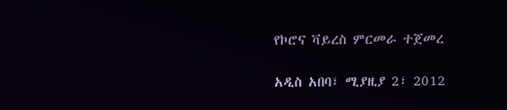የኮሮና ቫይረስ ምርመራ ተጀመረ

አዲስ አበባ፣ ሚያዚያ 2፣ 2012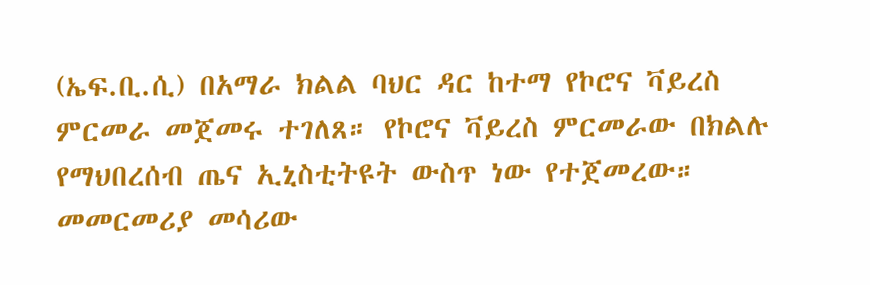(ኤፍ.ቢ.ሲ) በአማራ ክልል ባህር ዳር ከተማ የኮሮና ቫይረስ ምርመራ መጀመሩ ተገለጸ። የኮሮና ቫይረስ ምርመራው በክልሉ የማህበረሰብ ጤና ኢኒስቲትዩት ውስጥ ነው የተጀመረው። መመርመሪያ መሳሪው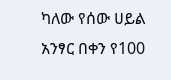ካለው የሰው ሀይል አንፃር በቀን የ100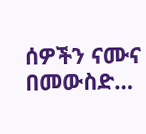ሰዎችን ናሙና በመውስድ…